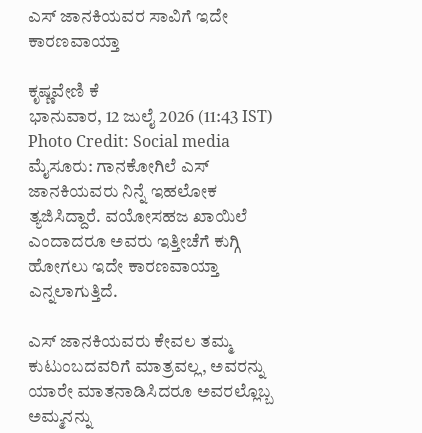ಎಸ್ ಜಾನಕಿಯವರ ಸಾವಿಗೆ ಇದೇ ಕಾರಣವಾಯ್ತಾ

ಕೃಷ್ಣವೇಣಿ ಕೆ
ಭಾನುವಾರ, 12 ಜುಲೈ 2026 (11:43 IST)
Photo Credit: Social media
ಮೈಸೂರು: ಗಾನಕೋಗಿಲೆ ಎಸ್ ಜಾನಕಿಯವರು ನಿನ್ನೆ ಇಹಲೋಕ ತ್ಯಜಿಸಿದ್ದಾರೆ. ವಯೋಸಹಜ ಖಾಯಿಲೆ ಎಂದಾದರೂ ಅವರು ಇತ್ತೀಚೆಗೆ ಕುಗ್ಗಿ ಹೋಗಲು ಇದೇ ಕಾರಣವಾಯ್ತಾ ಎನ್ನಲಾಗುತ್ತಿದೆ.

ಎಸ್ ಜಾನಕಿಯವರು ಕೇವಲ ತಮ್ಮ ಕುಟುಂಬದವರಿಗೆ ಮಾತ್ರವಲ್ಲ, ಅವರನ್ನು ಯಾರೇ ಮಾತನಾಡಿಸಿದರೂ ಅವರಲ್ಲೊಬ್ಬ ಅಮ್ಮನನ್ನು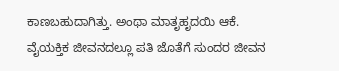ಕಾಣಬಹುದಾಗಿತ್ತು. ಅಂಥಾ ಮಾತೃಹೃದಯಿ ಆಕೆ. ವೈಯಕ್ತಿಕ ಜೀವನದಲ್ಲೂ ಪತಿ ಜೊತೆಗೆ ಸುಂದರ ಜೀವನ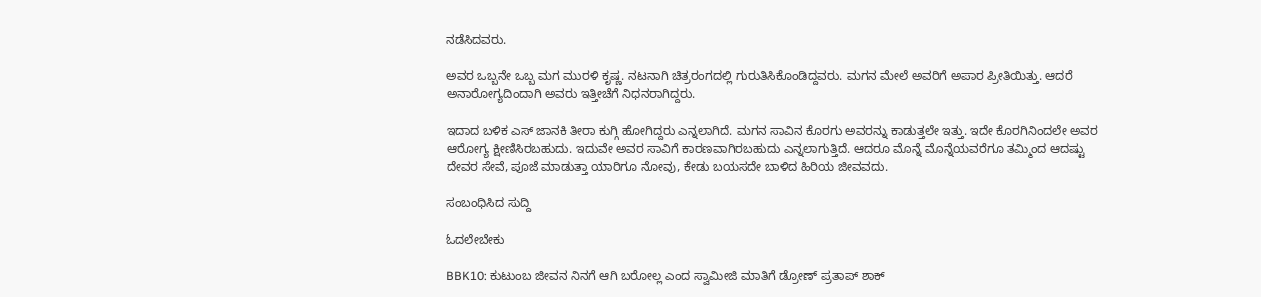ನಡೆಸಿದವರು.

ಅವರ ಒಬ್ಬನೇ ಒಬ್ಬ ಮಗ ಮುರಳಿ ಕೃಷ್ಣ. ನಟನಾಗಿ ಚಿತ್ರರಂಗದಲ್ಲಿ ಗುರುತಿಸಿಕೊಂಡಿದ್ದವರು. ಮಗನ ಮೇಲೆ ಅವರಿಗೆ ಅಪಾರ ಪ್ರೀತಿಯಿತ್ತು. ಆದರೆ ಅನಾರೋಗ್ಯದಿಂದಾಗಿ ಅವರು ಇತ್ತೀಚೆಗೆ ನಿಧನರಾಗಿದ್ದರು.

ಇದಾದ ಬಳಿಕ ಎಸ್ ಜಾನಕಿ ತೀರಾ ಕುಗ್ಗಿ ಹೋಗಿದ್ದರು ಎನ್ನಲಾಗಿದೆ. ಮಗನ ಸಾವಿನ ಕೊರಗು ಅವರನ್ನು ಕಾಡುತ್ತಲೇ ಇತ್ತು. ಇದೇ ಕೊರಗಿನಿಂದಲೇ ಅವರ ಆರೋಗ್ಯ ಕ್ಷೀಣಿಸಿರಬಹುದು. ಇದುವೇ ಅವರ ಸಾವಿಗೆ ಕಾರಣವಾಗಿರಬಹುದು ಎನ್ನಲಾಗುತ್ತಿದೆ. ಆದರೂ ಮೊನ್ನೆ ಮೊನ್ನೆಯವರೆಗೂ ತಮ್ಮಿಂದ ಆದಷ್ಟು ದೇವರ ಸೇವೆ, ಪೂಜೆ ಮಾಡುತ್ತಾ ಯಾರಿಗೂ ನೋವು, ಕೇಡು ಬಯಸದೇ ಬಾಳಿದ ಹಿರಿಯ ಜೀವವದು.

ಸಂಬಂಧಿಸಿದ ಸುದ್ದಿ

ಓದಲೇಬೇಕು

BBK10: ಕುಟುಂಬ ಜೀವನ ನಿನಗೆ ಆಗಿ ಬರೋಲ್ಲ ಎಂದ ಸ್ವಾಮೀಜಿ ಮಾತಿಗೆ ಡ್ರೋಣ್ ಪ್ರತಾಪ್ ಶಾಕ್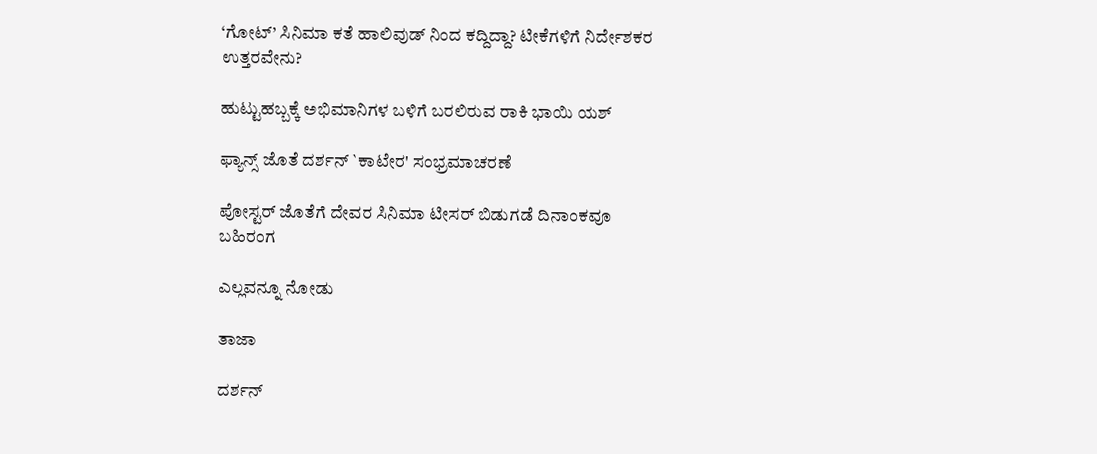‘ಗೋಟ್’ ಸಿನಿಮಾ ಕತೆ ಹಾಲಿವುಡ್ ನಿಂದ ಕದ್ದಿದ್ದಾ? ಟೀಕೆಗಳಿಗೆ ನಿರ್ದೇಶಕರ ಉತ್ತರವೇನು?

ಹುಟ್ಟುಹಬ್ಬಕ್ಕೆ ಅಭಿಮಾನಿಗಳ ಬಳಿಗೆ ಬರಲಿರುವ ರಾಕಿ ಭಾಯಿ ಯಶ್

ಫ್ಯಾನ್ಸ್ ಜೊತೆ ದರ್ಶನ್ `ಕಾಟೇರ' ಸಂಭ್ರಮಾಚರಣೆ

ಪೋಸ್ಟರ್ ಜೊತೆಗೆ ದೇವರ ಸಿನಿಮಾ ಟೀಸರ್ ಬಿಡುಗಡೆ ದಿನಾಂಕವೂ ಬಹಿರಂಗ

ಎಲ್ಲವನ್ನೂ ನೋಡು

ತಾಜಾ

ದರ್ಶನ್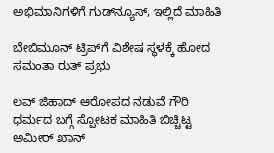ಅಭಿಮಾನಿಗಳಿಗೆ ಗುಡ್‌ನ್ಯೂಸ್, ಇಲ್ಲಿದೆ ಮಾಹಿತಿ

ಬೇಬಿಮೂನ್‌ ಟ್ರಿಪ್‌ಗೆ ವಿಶೇಷ ಸ್ಥಳಕ್ಕೆ ಹೋದ ಸಮಂತಾ ರುತ್‌ ಪ್ರಭು

ಲವ್ ಜಿಹಾದ್ ಆರೋಪದ ನಡುವೆ ಗೌರಿ ಧರ್ಮದ ಬಗ್ಗೆ ಸ್ಪೋಟಕ ಮಾಹಿತಿ ಬಿಚ್ಚಿಟ್ಟ ಅಮೀರ್ ಖಾನ್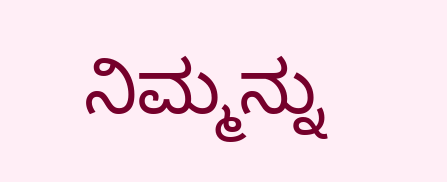ನಿಮ್ಮನ್ನು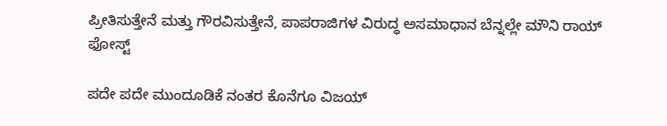ಪ್ರೀತಿಸುತ್ತೇನೆ ಮತ್ತು ಗೌರವಿಸುತ್ತೇನೆ, ಪಾಪರಾಜಿಗಳ ವಿರುದ್ಧ ಅಸಮಾಧಾನ ಬೆನ್ನಲ್ಲೇ ಮೌನಿ ರಾಯ್ ಫೋಸ್ಟ್‌

ಪದೇ ಪದೇ ಮುಂದೂಡಿಕೆ ನಂತರ ಕೊನೆಗೂ ವಿಜಯ್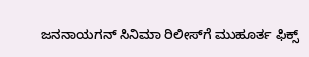ಜನನಾಯಗನ್ ಸಿನಿಮಾ ರಿಲೀಸ್‌ಗೆ ಮುಹೂರ್ತ ಫಿಕ್ಸ್‌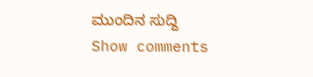ಮುಂದಿನ ಸುದ್ದಿ
Show comments